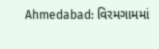Ahmedabad: વિરમગામમાં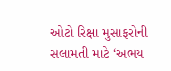ઓટો રિક્ષા મુસાફરોની સલામતી માટે ‘અભય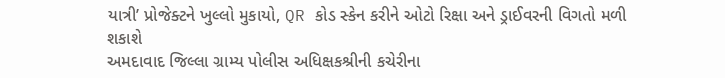યાત્રી’ પ્રોજેક્ટને ખુલ્લો મુકાયો, QR કોડ સ્કેન કરીને ઓટો રિક્ષા અને ડ્રાઈવરની વિગતો મળી શકાશે
અમદાવાદ જિલ્લા ગ્રામ્ય પોલીસ અધિક્ષકશ્રીની કચેરીના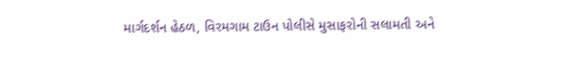માર્ગદર્શન હેઠળ, વિરમગામ ટાઉન પોલીસે મુસાફરોની સલામતી અને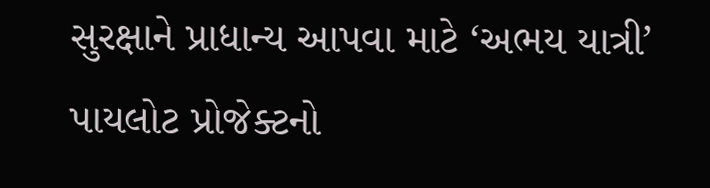સુરક્ષાને પ્રાધાન્ય આપવા માટે ‘અભય યાત્રી’ પાયલોટ પ્રોજેક્ટનો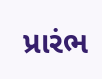પ્રારંભ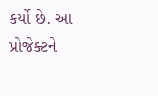કર્યો છે. આ પ્રોજેક્ટને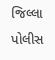જિલ્લા પોલીસ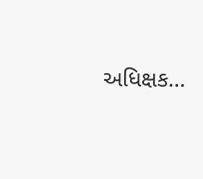અધિક્ષક…